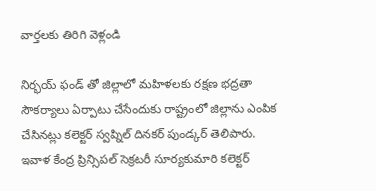వార్తలకు తిరిగి వెళ్లండి

నిర్భయ్ ఫండ్ తో జిల్లాలో మహిళలకు రక్షణ భద్రతా సౌకర్యాలు ఏర్పాటు చేసేందుకు రాష్ట్రంలో జిల్లాను ఎంపిక చేసినట్లు కలెక్టర్ స్వప్నిల్ దినకర్ పుండ్కర్ తెలిపారు.
ఇవాళ కేంద్ర ప్రిన్సిపల్ సెక్రటరీ సూర్యకుమారి కలెక్టర్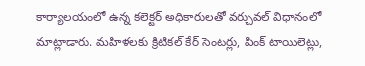కార్యాలయంలో ఉన్న కలెక్టర్ అధికారులతో వర్చువల్ విధానంలో మాట్లాడారు. మహిళలకు క్రిటికల్ కేర్ సెంటర్లు, పింక్ టాయిలెట్లు,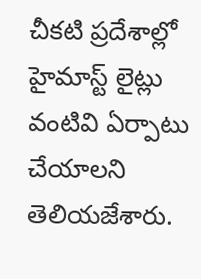చీకటి ప్రదేశాల్లో హైమాస్ట్ లైట్లు వంటివి ఏర్పాటు చేయాలని తెలియజేశారు.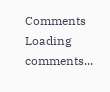Comments
Loading comments...